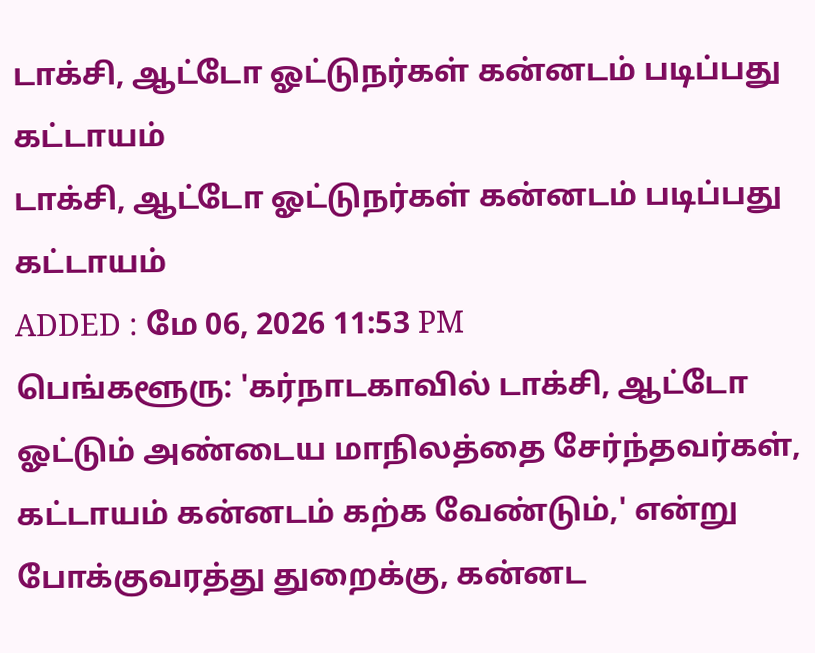டாக்சி, ஆட்டோ ஓட்டுநர்கள் கன்னடம் படிப்பது கட்டாயம்
டாக்சி, ஆட்டோ ஓட்டுநர்கள் கன்னடம் படிப்பது கட்டாயம்
ADDED : மே 06, 2026 11:53 PM
பெங்களூரு: 'கர்நாடகாவில் டாக்சி, ஆட்டோ ஓட்டும் அண்டைய மாநிலத்தை சேர்ந்தவர்கள், கட்டாயம் கன்னடம் கற்க வேண்டும்,' என்று போக்குவரத்து துறைக்கு, கன்னட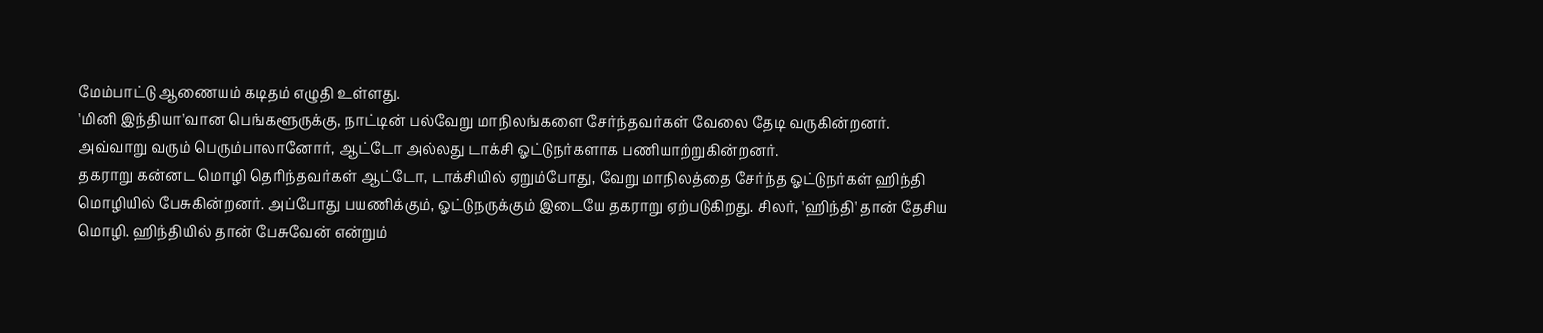மேம்பாட்டு ஆணையம் கடிதம் எழுதி உள்ளது.
'மினி இந்தியா'வான பெங்களூருக்கு, நாட்டின் பல்வேறு மாநிலங்களை சேர்ந்தவர்கள் வேலை தேடி வருகின்றனர். அவ்வாறு வரும் பெரும்பாலானோர், ஆட்டோ அல்லது டாக்சி ஓட்டுநர்களாக பணியாற்றுகின்றனர்.
தகராறு கன்னட மொழி தெரிந்தவர்கள் ஆட்டோ, டாக்சியில் ஏறும்போது, வேறு மாநிலத்தை சேர்ந்த ஓட்டுநர்கள் ஹிந்தி மொழியில் பேசுகின்றனர். அப்போது பயணிக்கும், ஓட்டுநருக்கும் இடையே தகராறு ஏற்படுகிறது. சிலர், 'ஹிந்தி' தான் தேசிய மொழி. ஹிந்தியில் தான் பேசுவேன் என்றும்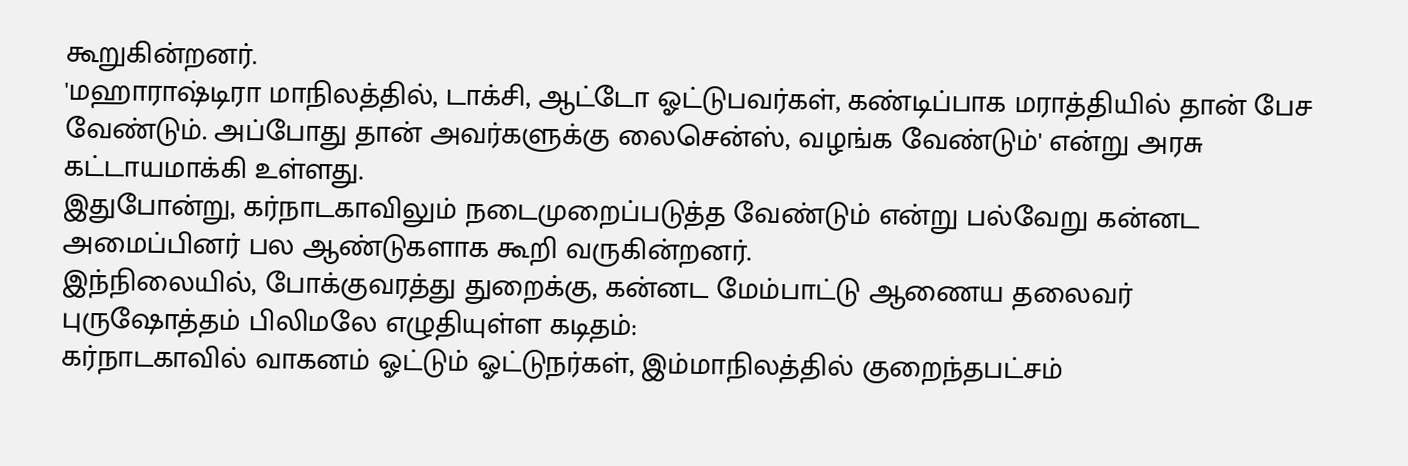கூறுகின்றனர்.
'மஹாராஷ்டிரா மாநிலத்தில், டாக்சி, ஆட்டோ ஓட்டுபவர்கள், கண்டிப்பாக மராத்தியில் தான் பேச வேண்டும். அப்போது தான் அவர்களுக்கு லைசென்ஸ், வழங்க வேண்டும்' என்று அரசு கட்டாயமாக்கி உள்ளது.
இதுபோன்று, கர்நாடகாவிலும் நடைமுறைப்படுத்த வேண்டும் என்று பல்வேறு கன்னட அமைப்பினர் பல ஆண்டுகளாக கூறி வருகின்றனர்.
இந்நிலையில், போக்குவரத்து துறைக்கு, கன்னட மேம்பாட்டு ஆணைய தலைவர் புருஷோத்தம் பிலிமலே எழுதியுள்ள கடிதம்:
கர்நாடகாவில் வாகனம் ஓட்டும் ஓட்டுநர்கள், இம்மாநிலத்தில் குறைந்தபட்சம்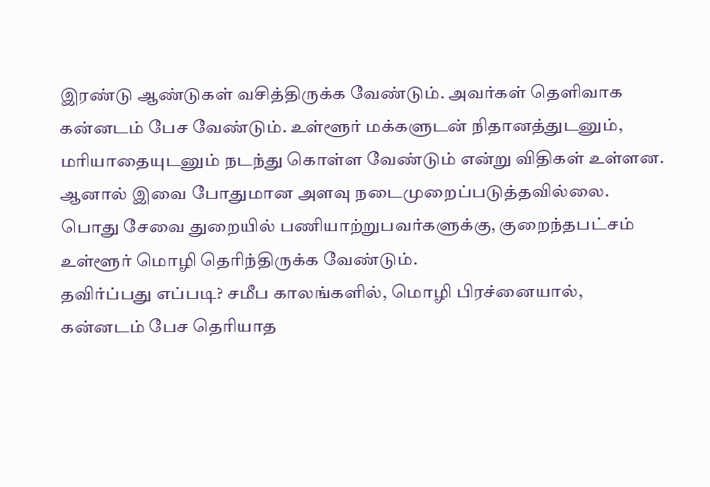இரண்டு ஆண்டுகள் வசித்திருக்க வேண்டும். அவர்கள் தெளிவாக கன்னடம் பேச வேண்டும். உள்ளூர் மக்களுடன் நிதானத்துடனும், மரியாதையுடனும் நடந்து கொள்ள வேண்டும் என்று விதிகள் உள்ளன.
ஆனால் இவை போதுமான அளவு நடைமுறைப்படுத்தவில்லை. பொது சேவை துறையில் பணியாற்றுபவர்களுக்கு, குறைந்தபட்சம் உள்ளூர் மொழி தெரிந்திருக்க வேண்டும்.
தவிர்ப்பது எப்படி? சமீப காலங்களில், மொழி பிரச்னையால், கன்னடம் பேச தெரியாத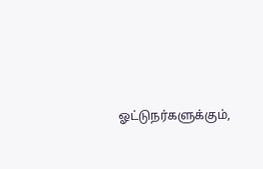ஓட்டுநர்களுக்கும்,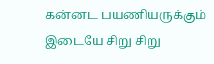கன்னட பயணியருக்கும் இடையே சிறு சிறு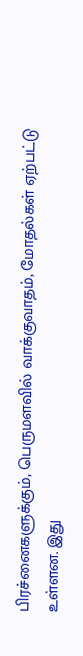பிரச்னைகளுக்கும், பெருமளவில் வாக்குவாதம், மோதல்கள் ஏற்பட்டு உள்ளன. இது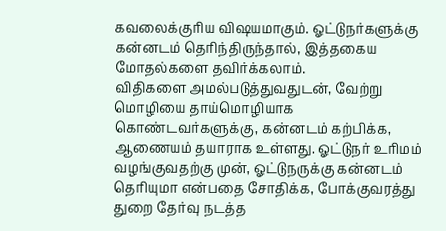கவலைக்குரிய விஷயமாகும். ஓட்டுநர்களுக்கு கன்னடம் தெரிந்திருந்தால், இத்தகைய மோதல்களை தவிர்க்கலாம்.
விதிகளை அமல்படுத்துவதுடன், வேற்று மொழியை தாய்மொழியாக கொண்டவர்களுக்கு, கன்னடம் கற்பிக்க, ஆணையம் தயாராக உள்ளது. ஓட்டுநர் உரிமம் வழங்குவதற்கு முன், ஓட்டுநருக்கு கன்னடம் தெரியுமா என்பதை சோதிக்க, போக்குவரத்து துறை தேர்வு நடத்த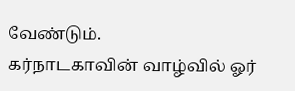வேண்டும்.
கர்நாடகாவின் வாழ்வில் ஓர்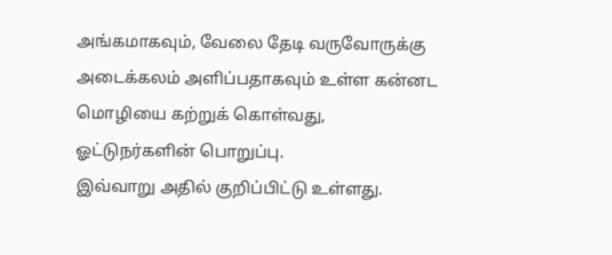அங்கமாகவும், வேலை தேடி வருவோருக்கு அடைக்கலம் அளிப்பதாகவும் உள்ள கன்னட மொழியை கற்றுக் கொள்வது, ஓட்டுநர்களின் பொறுப்பு.
இவ்வாறு அதில் குறிப்பிட்டு உள்ளது.